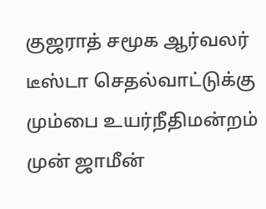குஜராத் சமூக ஆர்வலர் டீஸ்டா செதல்வாட்டுக்கு மும்பை உயர்நீதிமன்றம் முன் ஜாமீன்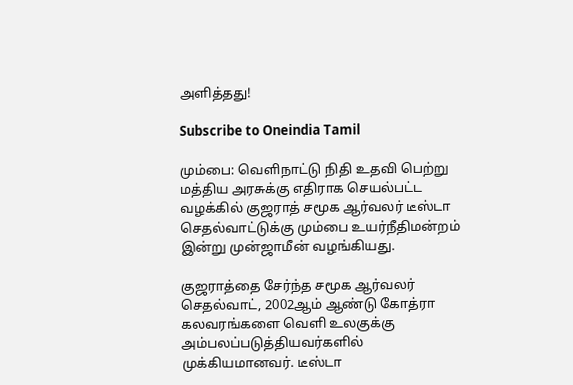அளித்தது!

Subscribe to Oneindia Tamil

மும்பை: வெளிநாட்டு நிதி உதவி பெற்று மத்திய அரசுக்கு எதிராக செயல்பட்ட வழக்கில் குஜராத் சமூக ஆர்வலர் டீஸ்டா செதல்வாட்டுக்கு மும்பை உயர்நீதிமன்றம் இன்று முன்ஜாமீன் வழங்கியது.

குஜராத்தை சேர்ந்த சமூக ஆர்வலர் செதல்வாட், 2002ஆம் ஆண்டு கோத்ரா கலவரங்களை வெளி உலகுக்கு அம்பலப்படுத்தியவர்களில் முக்கியமானவர். டீஸ்டா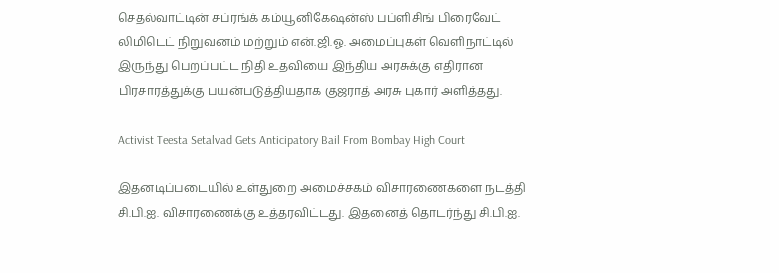செதல்வாட்டின் சப்ரங்க் கம்யூனிகேஷன்ஸ் பப்ளிசிங் பிரைவேட் லிமிடெட் நிறுவனம் மற்றும் என்.ஜி.ஓ. அமைப்புகள் வெளிநாட்டில் இருந்து பெறப்பட்ட நிதி உதவியை இந்திய அரசுக்கு எதிரான பிரசாரத்துக்கு பயன்படுத்தியதாக குஜராத் அரசு புகார் அளித்தது.

Activist Teesta Setalvad Gets Anticipatory Bail From Bombay High Court

இதனடிப்படையில் உள்துறை அமைச்சகம் விசாரணைகளை நடத்தி சி.பி.ஐ. விசாரணைக்கு உத்தரவிட்டது. இதனைத் தொடர்ந்து சி.பி.ஐ.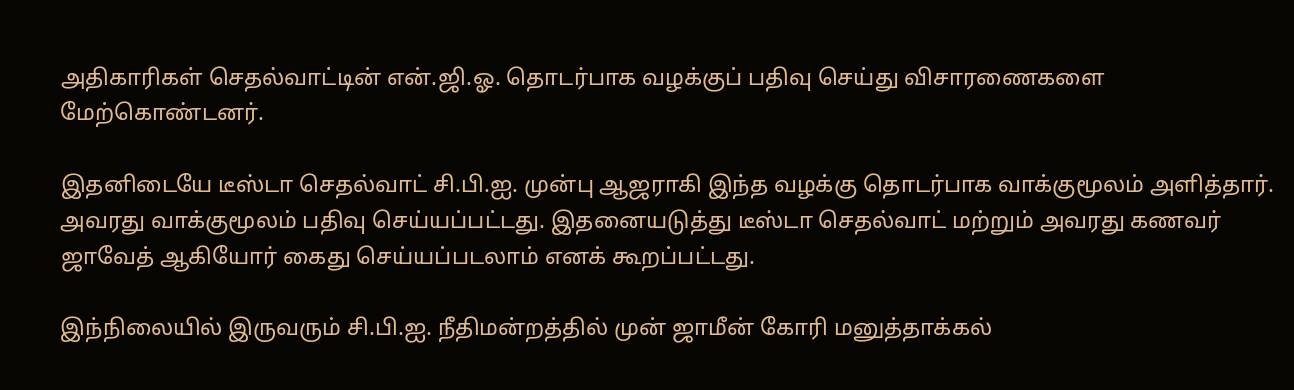அதிகாரிகள் செதல்வாட்டின் என்.ஜி.ஓ. தொடர்பாக வழக்குப் பதிவு செய்து விசாரணைகளை மேற்கொண்டனர்.

இதனிடையே டீஸ்டா செதல்வாட் சி.பி.ஐ. முன்பு ஆஜராகி இந்த வழக்கு தொடர்பாக வாக்குமூலம் அளித்தார். அவரது வாக்குமூலம் பதிவு செய்யப்பட்டது. இதனையடுத்து டீஸ்டா செதல்வாட் மற்றும் அவரது கணவர் ஜாவேத் ஆகியோர் கைது செய்யப்படலாம் எனக் கூறப்பட்டது.

இந்நிலையில் இருவரும் சி.பி.ஐ. நீதிமன்றத்தில் முன் ஜாமீன் கோரி மனுத்தாக்கல்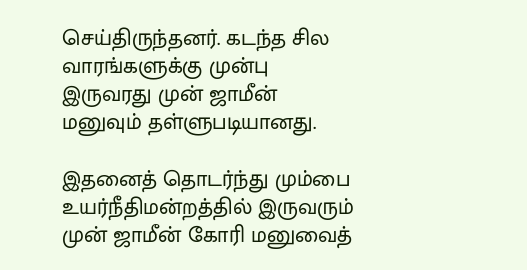செய்திருந்தனர். கடந்த சில வாரங்களுக்கு முன்பு இருவரது முன் ஜாமீன் மனுவும் தள்ளுபடியானது.

இதனைத் தொடர்ந்து மும்பை உயர்நீதிமன்றத்தில் இருவரும் முன் ஜாமீன் கோரி மனுவைத்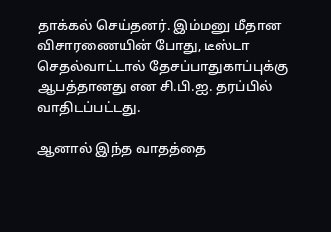தாக்கல் செய்தனர். இம்மனு மீதான விசாரணையின் போது, டீஸ்டா செதல்வாட்டால் தேசப்பாதுகாப்புக்கு ஆபத்தானது என சி.பி.ஐ. தரப்பில் வாதிடப்பட்டது.

ஆனால் இந்த வாதத்தை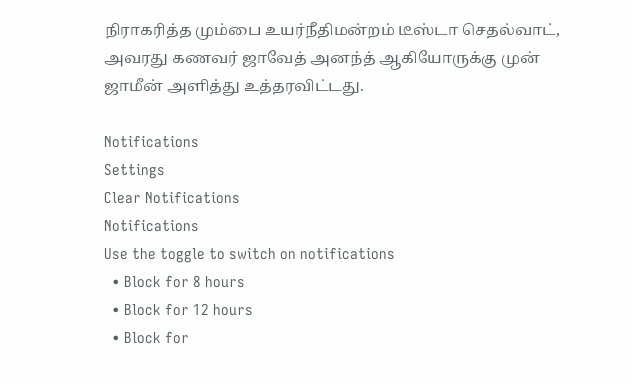நிராகரித்த மும்பை உயர்நீதிமன்றம் டீஸ்டா செதல்வாட், அவரது கணவர் ஜாவேத் அனந்த் ஆகியோருக்கு முன் ஜாமீன் அளித்து உத்தரவிட்டது.

Notifications
Settings
Clear Notifications
Notifications
Use the toggle to switch on notifications
  • Block for 8 hours
  • Block for 12 hours
  • Block for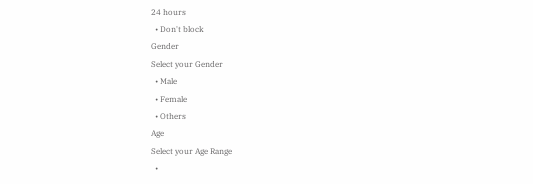24 hours
  • Don't block
Gender
Select your Gender
  • Male
  • Female
  • Others
Age
Select your Age Range
  •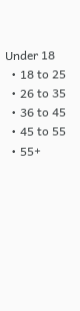Under 18
  • 18 to 25
  • 26 to 35
  • 36 to 45
  • 45 to 55
  • 55+